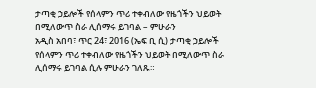ታጣቂ ኃይሎች የሰላምን ጥሪ ተቀብለው የዜጎችን ህይወት በሚለውጥ ስራ ሊሰማሩ ይገባል – ምሁራን
አዲስ አበባ፣ ጥር 24፣ 2016 (ኤፍ ቢ ሲ) ታጣቂ ኃይሎች የሰላምን ጥሪ ተቀብለው የዜጎችን ህይወት በሚለውጥ ስራ ሊሰማሩ ይገባል ሲሉ ምሁራን ገለጹ።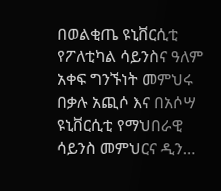በወልቂጤ ዩኒቨርሲቲ የፖለቲካል ሳይንስና ዓለም አቀፍ ግንኙነት መምህሩ በቃሉ አጪሶ እና በአሶሣ ዩኒቨርሲቲ የማህበራዊ ሳይንስ መምህርና ዲን…